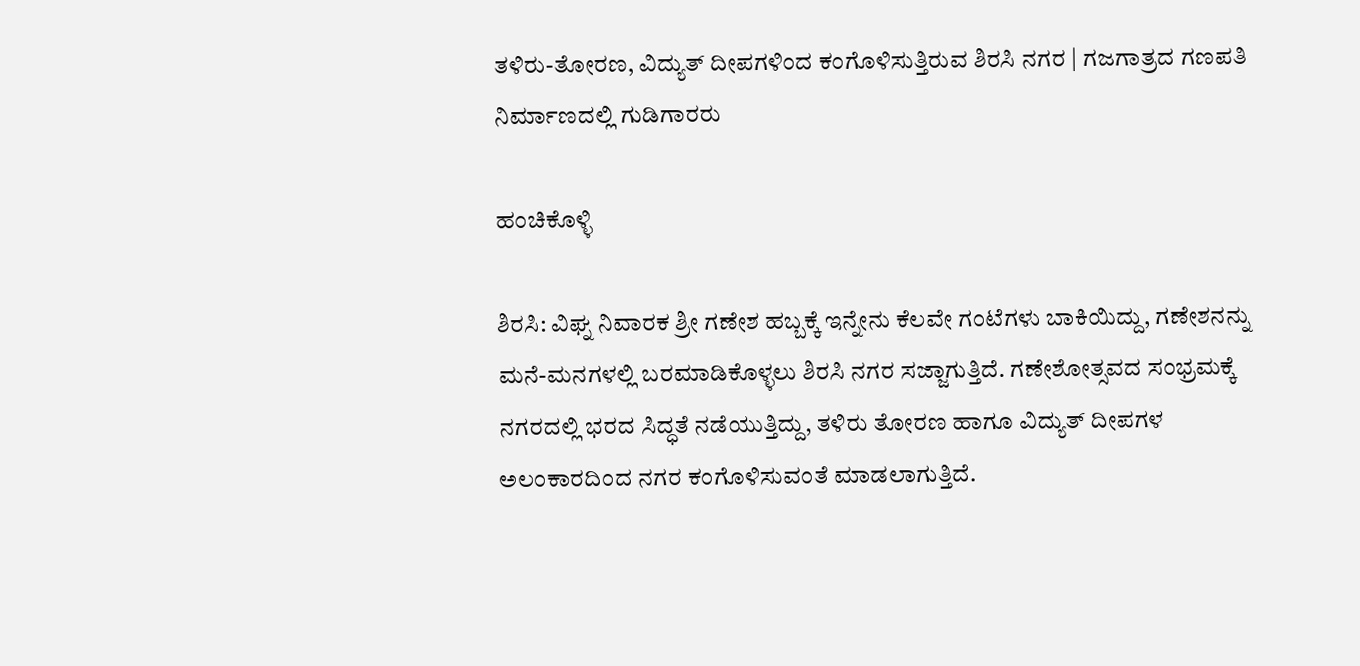ತಳಿರು-ತೋರಣ, ವಿದ್ಯುತ್ ದೀಪಗಳಿಂದ ಕಂಗೊಳಿಸುತ್ತಿರುವ ಶಿರಸಿ ನಗರ | ಗಜಗಾತ್ರದ ಗಣಪತಿ ನಿರ್ಮಾಣದಲ್ಲಿ ಗುಡಿಗಾರರು

ಹಂಚಿಕೊಳ್ಳಿ

ಶಿರಸಿ: ವಿಘ್ನ ನಿವಾರಕ ಶ್ರೀ ಗಣೇಶ ಹಬ್ಬಕ್ಕೆ ಇನ್ನೇನು ಕೆಲವೇ ಗಂಟೆಗಳು ಬಾಕಿಯಿದ್ದು, ಗಣೇಶನನ್ನು ಮನೆ-ಮನಗಳಲ್ಲಿ ಬರಮಾಡಿಕೊಳ್ಳಲು ಶಿರಸಿ ನಗರ ಸಜ್ಜಾಗುತ್ತಿದೆ. ಗಣೇಶೋತ್ಸವದ ಸಂಭ್ರಮಕ್ಕೆ ನಗರದಲ್ಲಿ ಭರದ ಸಿದ್ಧತೆ ನಡೆಯುತ್ತಿದ್ದು, ತಳಿರು ತೋರಣ ಹಾಗೂ ವಿದ್ಯುತ್ ದೀಪಗಳ ಅಲಂಕಾರದಿಂದ ನಗರ ಕಂಗೊಳಿಸುವಂತೆ ಮಾಡಲಾಗುತ್ತಿದೆ.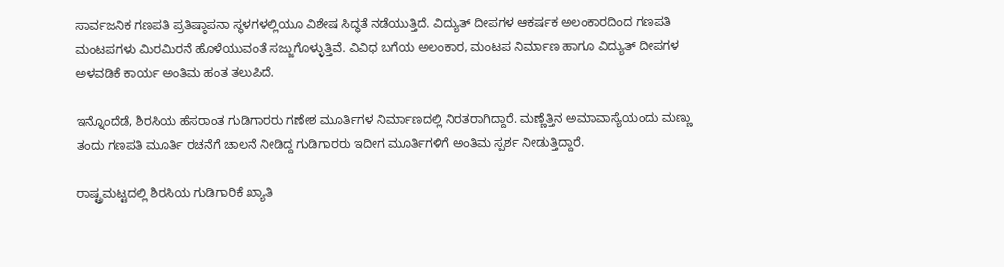ಸಾರ್ವಜನಿಕ ಗಣಪತಿ ಪ್ರತಿಷ್ಠಾಪನಾ ಸ್ಥಳಗಳಲ್ಲಿಯೂ ವಿಶೇಷ ಸಿದ್ಧತೆ ನಡೆಯುತ್ತಿದೆ. ವಿದ್ಯುತ್ ದೀಪಗಳ ಆಕರ್ಷಕ ಅಲಂಕಾರದಿಂದ ಗಣಪತಿ ಮಂಟಪಗಳು ಮಿರಮಿರನೆ ಹೊಳೆಯುವಂತೆ ಸಜ್ಜುಗೊಳ್ಳುತ್ತಿವೆ. ವಿವಿಧ ಬಗೆಯ ಅಲಂಕಾರ, ಮಂಟಪ ನಿರ್ಮಾಣ ಹಾಗೂ ವಿದ್ಯುತ್ ದೀಪಗಳ ಅಳವಡಿಕೆ ಕಾರ್ಯ ಅಂತಿಮ ಹಂತ ತಲುಪಿದೆ.

ಇನ್ನೊಂದೆಡೆ, ಶಿರಸಿಯ ಹೆಸರಾಂತ ಗುಡಿಗಾರರು ಗಣೇಶ ಮೂರ್ತಿಗಳ ನಿರ್ಮಾಣದಲ್ಲಿ ನಿರತರಾಗಿದ್ದಾರೆ. ಮಣ್ಣೆತ್ತಿನ ಅಮಾವಾಸ್ಯೆಯಂದು ಮಣ್ಣು ತಂದು ಗಣಪತಿ ಮೂರ್ತಿ ರಚನೆಗೆ ಚಾಲನೆ ನೀಡಿದ್ದ ಗುಡಿಗಾರರು ಇದೀಗ ಮೂರ್ತಿಗಳಿಗೆ ಅಂತಿಮ ಸ್ಪರ್ಶ ನೀಡುತ್ತಿದ್ದಾರೆ.

ರಾಷ್ಟ್ರಮಟ್ಟದಲ್ಲಿ ಶಿರಸಿಯ ಗುಡಿಗಾರಿಕೆ ಖ್ಯಾತಿ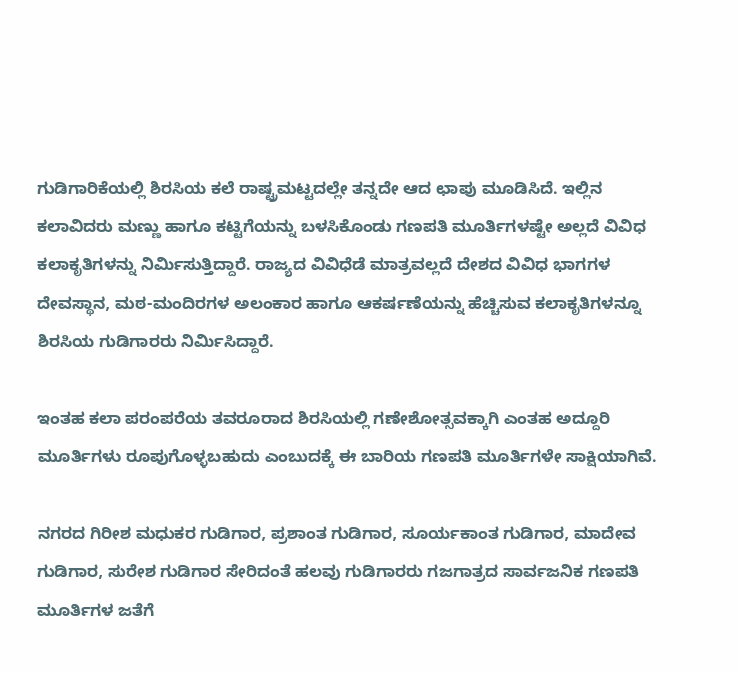ಗುಡಿಗಾರಿಕೆಯಲ್ಲಿ ಶಿರಸಿಯ ಕಲೆ ರಾಷ್ಟ್ರಮಟ್ಟದಲ್ಲೇ ತನ್ನದೇ ಆದ ಛಾಪು ಮೂಡಿಸಿದೆ. ಇಲ್ಲಿನ ಕಲಾವಿದರು ಮಣ್ಣು ಹಾಗೂ ಕಟ್ಟಿಗೆಯನ್ನು ಬಳಸಿಕೊಂಡು ಗಣಪತಿ ಮೂರ್ತಿಗಳಷ್ಟೇ ಅಲ್ಲದೆ ವಿವಿಧ ಕಲಾಕೃತಿಗಳನ್ನು ನಿರ್ಮಿಸುತ್ತಿದ್ದಾರೆ. ರಾಜ್ಯದ ವಿವಿಧೆಡೆ ಮಾತ್ರವಲ್ಲದೆ ದೇಶದ ವಿವಿಧ ಭಾಗಗಳ ದೇವಸ್ಥಾನ, ಮಠ-ಮಂದಿರಗಳ ಅಲಂಕಾರ ಹಾಗೂ ಆಕರ್ಷಣೆಯನ್ನು ಹೆಚ್ಚಿಸುವ ಕಲಾಕೃತಿಗಳನ್ನೂ ಶಿರಸಿಯ ಗುಡಿಗಾರರು ನಿರ್ಮಿಸಿದ್ದಾರೆ.

ಇಂತಹ ಕಲಾ ಪರಂಪರೆಯ ತವರೂರಾದ ಶಿರಸಿಯಲ್ಲಿ ಗಣೇಶೋತ್ಸವಕ್ಕಾಗಿ ಎಂತಹ ಅದ್ದೂರಿ ಮೂರ್ತಿಗಳು ರೂಪುಗೊಳ್ಳಬಹುದು ಎಂಬುದಕ್ಕೆ ಈ ಬಾರಿಯ ಗಣಪತಿ ಮೂರ್ತಿಗಳೇ ಸಾಕ್ಷಿಯಾಗಿವೆ.

ನಗರದ ಗಿರೀಶ ಮಧುಕರ ಗುಡಿಗಾರ, ಪ್ರಶಾಂತ ಗುಡಿಗಾರ, ಸೂರ್ಯಕಾಂತ ಗುಡಿಗಾರ, ಮಾದೇವ ಗುಡಿಗಾರ, ಸುರೇಶ ಗುಡಿಗಾರ ಸೇರಿದಂತೆ ಹಲವು ಗುಡಿಗಾರರು ಗಜಗಾತ್ರದ ಸಾರ್ವಜನಿಕ ಗಣಪತಿ ಮೂರ್ತಿಗಳ ಜತೆಗೆ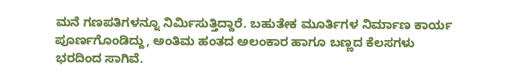ಮನೆ ಗಣಪತಿಗಳನ್ನೂ ನಿರ್ಮಿಸುತ್ತಿದ್ದಾರೆ. ಬಹುತೇಕ ಮೂರ್ತಿಗಳ ನಿರ್ಮಾಣ ಕಾರ್ಯ ಪೂರ್ಣಗೊಂಡಿದ್ದು, ಅಂತಿಮ ಹಂತದ ಅಲಂಕಾರ ಹಾಗೂ ಬಣ್ಣದ ಕೆಲಸಗಳು ಭರದಿಂದ ಸಾಗಿವೆ.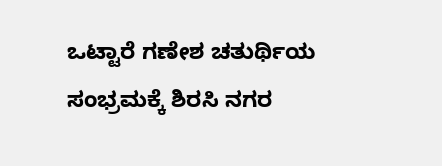ಒಟ್ಟಾರೆ ಗಣೇಶ ಚತುರ್ಥಿಯ ಸಂಭ್ರಮಕ್ಕೆ ಶಿರಸಿ ನಗರ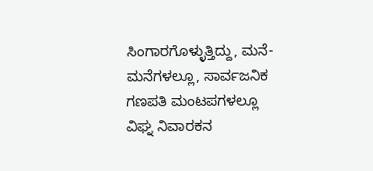ಸಿಂಗಾರಗೊಳ್ಳುತ್ತಿದ್ದು, ಮನೆ-ಮನೆಗಳಲ್ಲೂ, ಸಾರ್ವಜನಿಕ ಗಣಪತಿ ಮಂಟಪಗಳಲ್ಲೂ ವಿಘ್ನ ನಿವಾರಕನ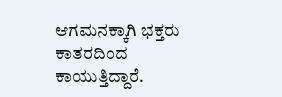ಆಗಮನಕ್ಕಾಗಿ ಭಕ್ತರು ಕಾತರದಿಂದ ಕಾಯುತ್ತಿದ್ದಾರೆ.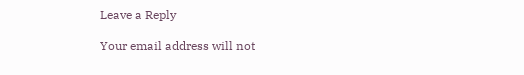Leave a Reply

Your email address will not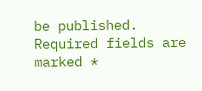be published. Required fields are marked *